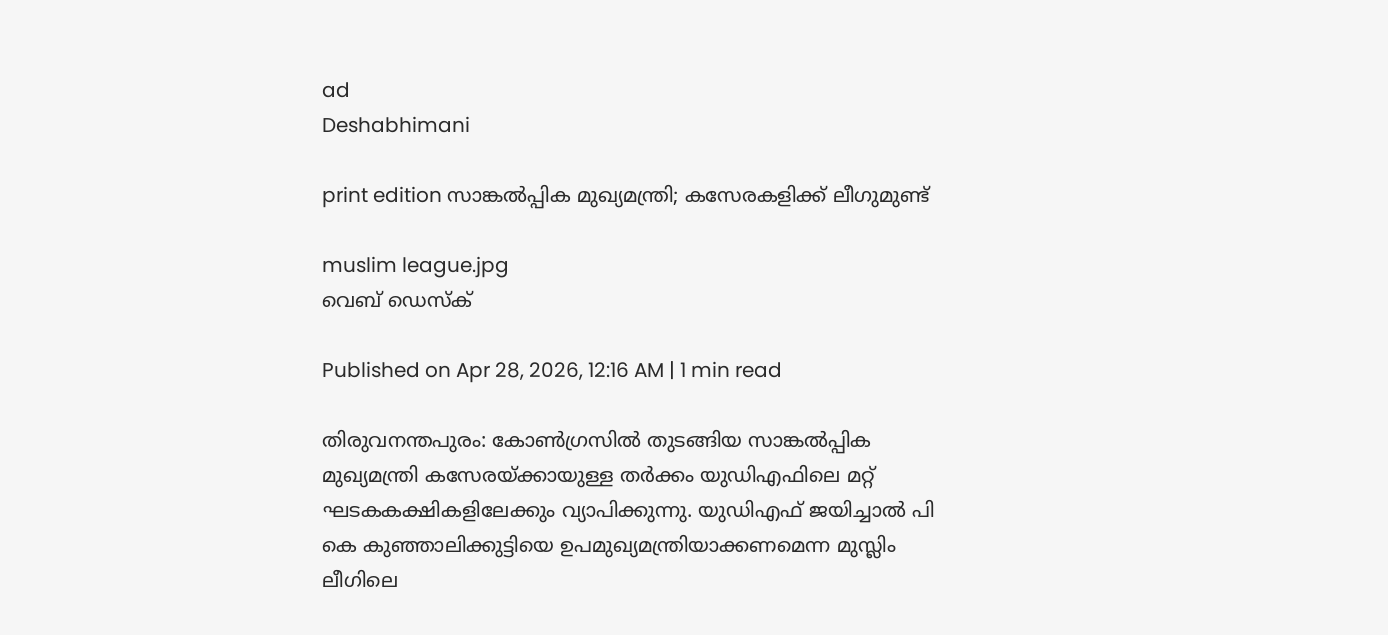ad
Deshabhimani

print edition സാങ്കൽപ്പിക മുഖ്യമന്ത്രി; കസേരകളിക്ക്‌ ലീഗുമുണ്ട്‌

muslim league.jpg
വെബ് ഡെസ്ക്

Published on Apr 28, 2026, 12:16 AM | 1 min read

തിരുവനന്തപുരം: കോൺഗ്രസിൽ തുടങ്ങിയ സാങ്കൽപ്പിക മുഖ്യമന്ത്രി കസേരയ്‌ക്കായുള്ള തർക്കം യുഡിഎഫിലെ മറ്റ്‌ ഘടകകക്ഷികളിലേക്കും വ്യാപിക്കുന്നു. യുഡിഎഫ്‌ ജയിച്ചാൽ പി കെ കുഞ്ഞാലിക്കുട്ടിയെ ഉപമുഖ്യമന്ത്രിയാക്കണമെന്ന മുസ്ലിം ലീഗിലെ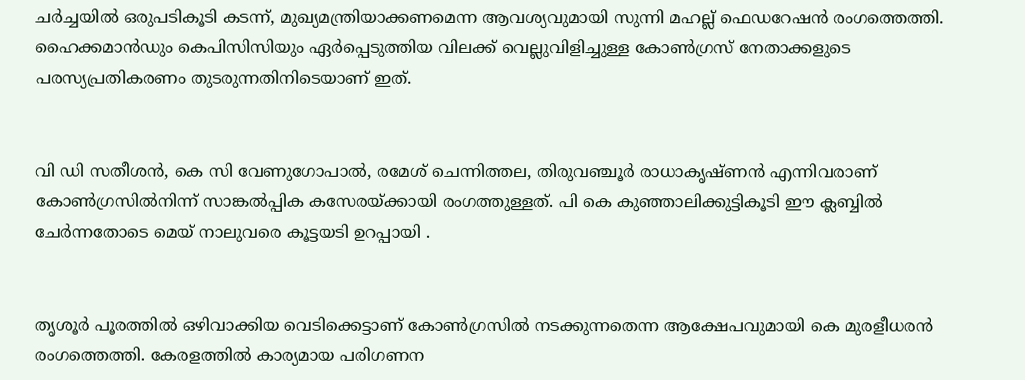ചർച്ചയിൽ ഒരുപടികൂടി കടന്ന്‌, മുഖ്യമന്ത്രിയാക്കണമെന്ന ആവശ്യവുമായി സുന്നി മഹല്ല്‌ ഫെഡറേഷൻ രംഗത്തെത്തി. ഹൈക്കമാൻഡും കെപിസിസിയും ഏർപ്പെടുത്തിയ വിലക്ക്‌ വെല്ലുവിളിച്ചുള്ള കോൺഗ്രസ്‌ നേതാക്കളുടെ പരസ്യപ്രതികരണം തുടരുന്നതിനിടെയാണ്‌ ഇത്‌.


വി ഡി സതീശൻ, കെ സി വേണുഗോപാൽ, രമേശ്‌ ചെന്നിത്തല, തിരുവഞ്ചൂർ രാധാകൃഷ്‌ണൻ എന്നിവരാണ്‌ കോൺഗ്രസിൽനിന്ന്‌ സാങ്കൽപ്പിക കസേരയ്‌ക്കായി രംഗത്തുള്ളത്‌. പി കെ കുഞ്ഞാലിക്കുട്ടികൂടി ഇ‍ൗ ക്ലബ്ബിൽ ചേർന്നതോടെ മെയ്‌ നാലുവരെ കൂട്ടയടി ഉറപ്പായി .


തൃശൂർ പൂരത്തിൽ ഒഴിവാക്കിയ വെടിക്കെട്ടാണ്‌ കോൺഗ്രസിൽ നടക്കുന്നതെന്ന ആക്ഷേപവുമായി കെ മുരളീധരൻ രംഗത്തെത്തി. കേരളത്തിൽ കാര്യമായ പരിഗണന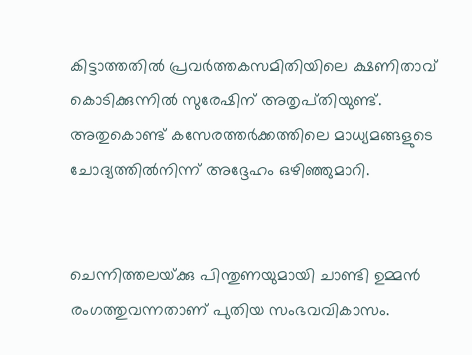കിട്ടാത്തതിൽ പ്രവർത്തകസമിതിയിലെ ക്ഷണിതാവ്‌ കൊടിക്കുന്നിൽ സുരേഷിന്‌ അതൃപ്‌തിയുണ്ട്‌. അതുകൊണ്ട്‌ കസേരത്തർക്കത്തിലെ മാധ്യമങ്ങളുടെ ചോദ്യത്തിൽനിന്ന്‌ അദ്ദേഹം ഒഴിഞ്ഞുമാറി.


ചെന്നിത്തലയ്‌ക്കു പിന്തുണയുമായി ചാണ്ടി ഉമ്മൻ രംഗത്തുവന്നതാണ്‌ പുതിയ സംഭവവികാസം.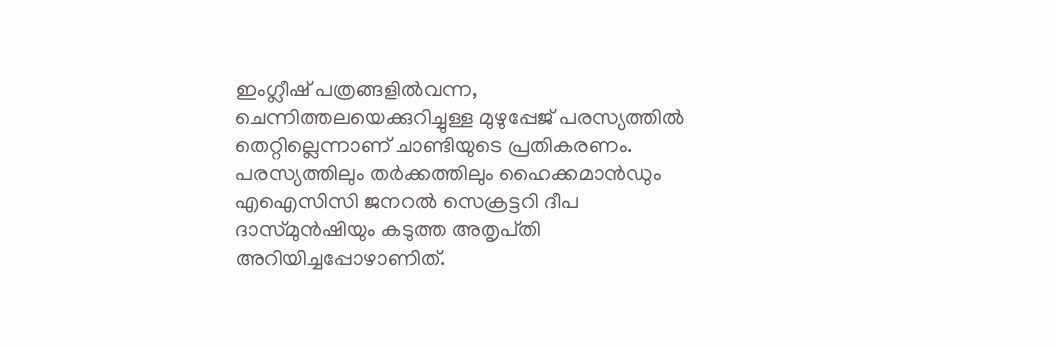ഇംഗ്ലീഷ്‌ പത്രങ്ങളിൽവന്ന, ചെന്നിത്തലയെക്കുറിച്ചുള്ള മുഴുപ്പേജ്‌ പരസ്യത്തിൽ തെറ്റില്ലെന്നാണ്‌ ചാണ്ടിയുടെ പ്രതികരണം. പരസ്യത്തിലും തർക്കത്തിലും ഹൈക്കമാൻഡും എഐസിസി ജനറൽ സെക്രട്ടറി ദീപ ദാസ്‌മുൻഷിയും കടുത്ത അതൃപ്‌തി അറിയിച്ചപ്പോഴാണിത്‌.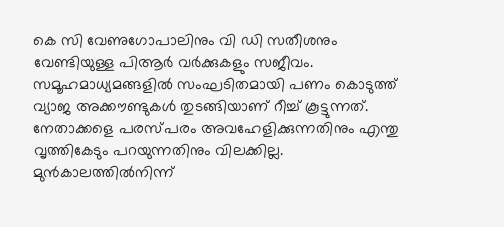കെ സി വേണുഗോപാലിനും വി ഡി സതീശനും വേണ്ടിയുള്ള പിആർ വർക്കുകളും സജീവം. സമൂഹമാധ്യമങ്ങളിൽ സംഘടിതമായി പണം കൊടുത്ത്‌ വ്യാജ അക്ക‍ൗണ്ടുകൾ തുടങ്ങിയാണ്‌ റീച്ച്‌ കൂട്ടുന്നത്‌. നേതാക്കളെ പരസ്‌പരം അവഹേളിക്കുന്നതിനും എന്തു വൃത്തികേടും പറയുന്നതിനും വിലക്കില്ല. മുൻകാലത്തിൽനിന്ന്‌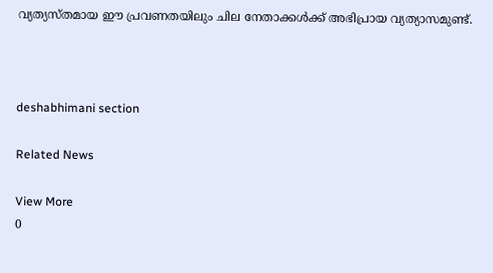വ്യത്യസ്‌തമായ ഇ‍ൗ പ്രവണതയിലും ചില നേതാക്കൾക്ക്‌ അഭിപ്രായ വ്യത്യാസമുണ്ട്‌.



deshabhimani section

Related News

View More
0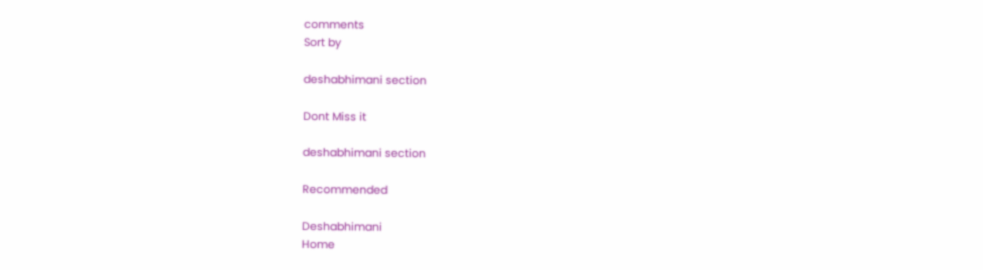comments
Sort by

deshabhimani section

Dont Miss it

deshabhimani section

Recommended

Deshabhimani
Home